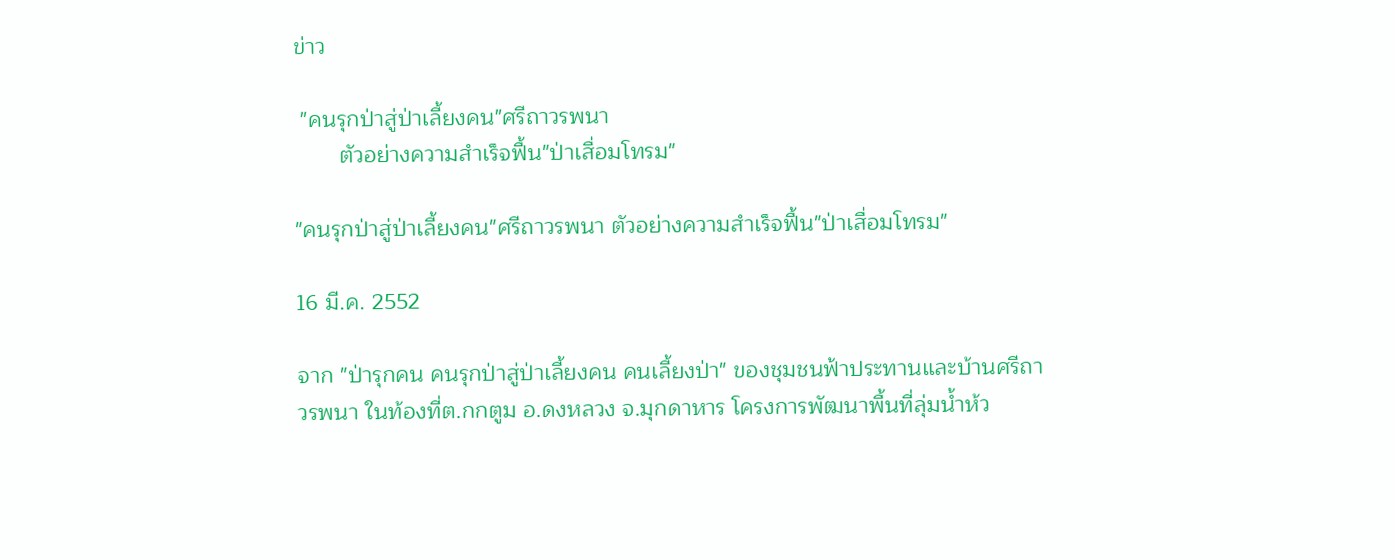ข่าว

 "คนรุกป่าสู่ป่าเลี้ยงคน"ศรีถาวรพนา
       ตัวอย่างความสำเร็จฟื้น"ป่าเสื่อมโทรม"

"คนรุกป่าสู่ป่าเลี้ยงคน"ศรีถาวรพนา ตัวอย่างความสำเร็จฟื้น"ป่าเสื่อมโทรม"

16 มี.ค. 2552

จาก "ป่ารุกคน คนรุกป่าสู่ป่าเลี้ยงคน คนเลี้ยงป่า" ของชุมชนฟ้าประทานและบ้านศรีถาวรพนา ในท้องที่ต.กกตูม อ.ดงหลวง จ.มุกดาหาร โครงการพัฒนาพื้นที่ลุ่มน้ำห้ว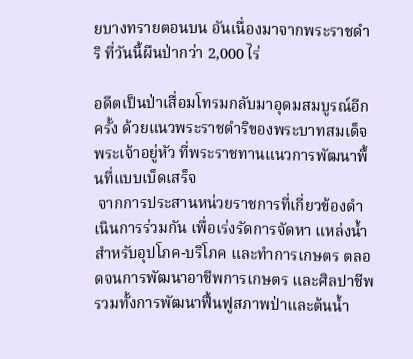ยบางทรายตอนบน อันเนื่องมาจากพระราชดำริ ที่วันนี้ผืนป่ากว่า 2,000 ไร่

อดีตเป็นป่าเสื่อมโทรมกลับมาอุดมสมบูรณ์อีกครั้ง ด้วยแนวพระราชดำริของพระบาทสมเด็จพระเจ้าอยู่หัว ที่พระราชทานแนวการพัฒนาพื้นที่แบบเบ็ดเสร็จ
 จากการประสานหน่วยราชการที่เกี่ยวข้องดำเนินการร่วมกัน เพื่อเร่งรัดการจัดหา แหล่งน้ำสำหรับอุปโภค-บริโภค และทำการเกษตร ตลอดจนการพัฒนาอาชีพการเกษตร และศิลปาชีพ รวมทั้งการพัฒนาฟื้นฟูสภาพป่าและต้นน้ำ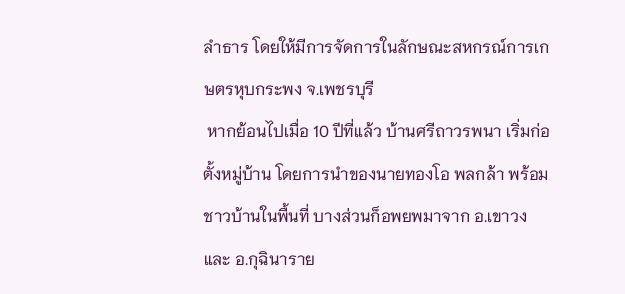ลำธาร โดยให้มีการจัดการในลักษณะสหกรณ์การเกษตรหุบกระพง จ.เพชรบุรี
 หากย้อนไปเมื่อ 10 ปีที่แล้ว บ้านศรีถาวรพนา เริ่มก่อตั้งหมู่บ้าน โดยการนำของนายทองโอ พลกล้า พร้อมชาวบ้านในพื้นที่ บางส่วนก็อพยพมาจาก อ.เขาวง และ อ.กุฉินาราย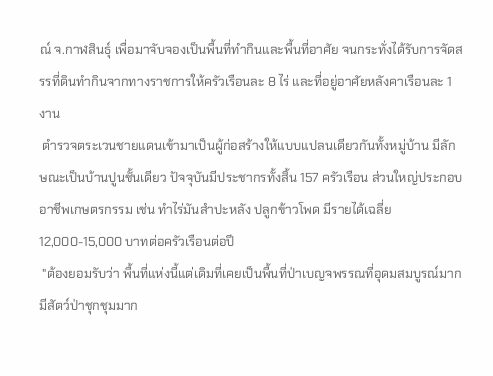ณ์ จ.กาฬสินธุ์ เพื่อมาจับจองเป็นพื้นที่ทำกินและพื้นที่อาศัย จนกระทั่งได้รับการจัดสรรที่ดินทำกินจากทางราชการให้ครัวเรือนละ 8 ไร่ และที่อยู่อาศัยหลังคาเรือนละ 1 งาน
 ตำรวจตระเวนชายแดนเข้ามาเป็นผู้ก่อสร้างให้แบบแปลนเดียวกันทั้งหมู่บ้าน มีลักษณะเป็นบ้านปูนชั้นเดียว ปัจจุบันมีประชากรทั้งสิ้น 157 ครัวเรือน ส่วนใหญ่ประกอบอาชีพเกษตรกรรม เช่น ทำไร่มันสำปะหลัง ปลูกข้าวโพด มีรายได้เฉลี่ย 12,000-15,000 บาทต่อครัวเรือนต่อปี
 "ต้องยอมรับว่า พื้นที่แห่งนี้แต่เดิมที่เคยเป็นพื้นที่ป่าเบญจพรรณที่อุดมสมบูรณ์มาก มีสัตว์ป่าชุกชุมมาก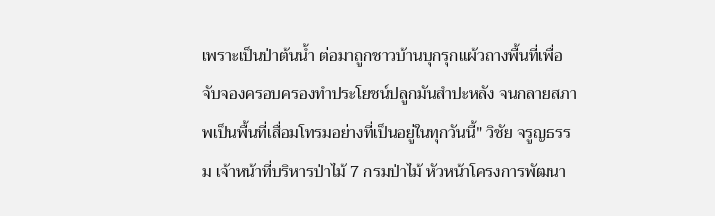เพราะเป็นป่าต้นน้ำ ต่อมาถูกชาวบ้านบุกรุกแผ้วถางพื้นที่เพื่อจับจองครอบครองทำประโยชน์ปลูกมันสำปะหลัง จนกลายสภาพเป็นพื้นที่เสื่อมโทรมอย่างที่เป็นอยู่ในทุกวันนี้" วิชัย จรูญธรรม เจ้าหน้าที่บริหารป่าไม้ 7 กรมป่าไม้ หัวหน้าโครงการพัฒนา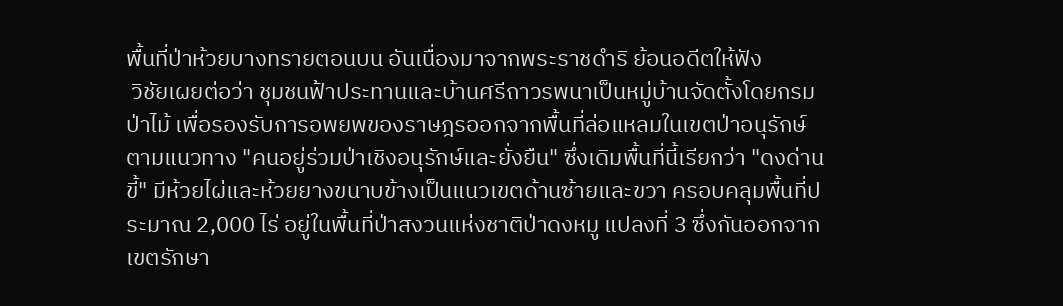พื้นที่ป่าห้วยบางทรายตอนบน อันเนื่องมาจากพระราชดำริ ย้อนอดีตให้ฟัง
 วิชัยเผยต่อว่า ชุมชนฟ้าประทานและบ้านศรีถาวรพนาเป็นหมู่บ้านจัดตั้งโดยกรมป่าไม้ เพื่อรองรับการอพยพของราษฎรออกจากพื้นที่ล่อแหลมในเขตป่าอนุรักษ์ตามแนวทาง "คนอยู่ร่วมป่าเชิงอนุรักษ์และยั่งยืน" ซึ่งเดิมพื้นที่นี้เรียกว่า "ดงด่านขี้" มีห้วยไผ่และห้วยยางขนาบข้างเป็นแนวเขตด้านซ้ายและขวา ครอบคลุมพื้นที่ประมาณ 2,000 ไร่ อยู่ในพื้นที่ป่าสงวนแห่งชาติป่าดงหมู แปลงที่ 3 ซึ่งกันออกจากเขตรักษา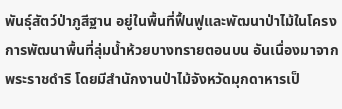พันธุ์สัตว์ป่าภูสีฐาน อยู่ในพื้นที่ฟื้นฟูและพัฒนาป่าไม้ในโครงการพัฒนาพื้นที่ลุ่มน้ำห้วยบางทรายตอนบน อันเนื่องมาจากพระราชดำริ โดยมีสำนักงานป่าไม้จังหวัดมุกดาหารเป็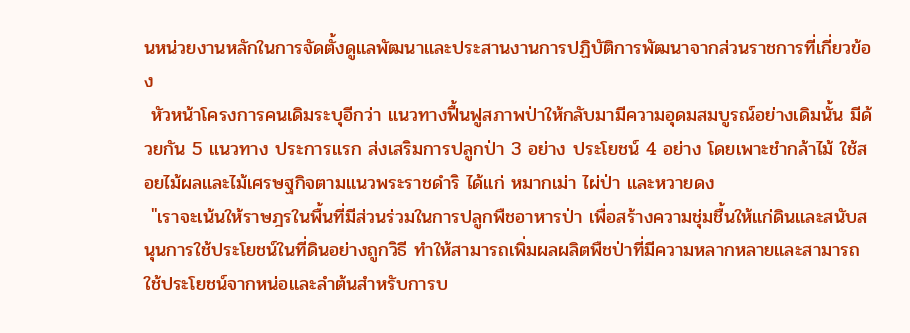นหน่วยงานหลักในการจัดตั้งดูแลพัฒนาและประสานงานการปฏิบัติการพัฒนาจากส่วนราชการที่เกี่ยวข้อง
 หัวหน้าโครงการคนเดิมระบุอีกว่า แนวทางฟื้นฟูสภาพป่าให้กลับมามีความอุดมสมบูรณ์อย่างเดิมนั้น มีด้วยกัน 5 แนวทาง ประการแรก ส่งเสริมการปลูกป่า 3 อย่าง ประโยชน์ 4 อย่าง โดยเพาะชำกล้าไม้ ใช้สอยไม้ผลและไม้เศรษฐกิจตามแนวพระราชดำริ ได้แก่ หมากเม่า ไผ่ป่า และหวายดง
 "เราจะเน้นให้ราษฎรในพื้นที่มีส่วนร่วมในการปลูกพืชอาหารป่า เพื่อสร้างความชุ่มชื้นให้แก่ดินและสนับสนุนการใช้ประโยชน์ในที่ดินอย่างถูกวิธี ทำให้สามารถเพิ่มผลผลิตพืชป่าที่มีความหลากหลายและสามารถใช้ประโยชน์จากหน่อและลำต้นสำหรับการบ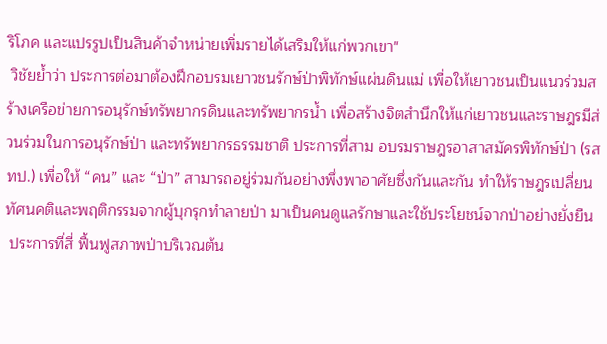ริโภค และแปรรูปเป็นสินค้าจำหน่ายเพิ่มรายได้เสริมให้แก่พวกเขา"
 วิชัยย้ำว่า ประการต่อมาต้องฝึกอบรมเยาวชนรักษ์ป่าพิทักษ์แผ่นดินแม่ เพื่อให้เยาวชนเป็นแนวร่วมสร้างเครือข่ายการอนุรักษ์ทรัพยากรดินและทรัพยากรน้ำ เพื่อสร้างจิตสำนึกให้แก่เยาวชนและราษฎรมีส่วนร่วมในการอนุรักษ์ป่า และทรัพยากรธรรมชาติ ประการที่สาม อบรมราษฎรอาสาสมัครพิทักษ์ป่า (รสทป.) เพื่อให้ “คน” และ “ป่า” สามารถอยู่ร่วมกันอย่างพึ่งพาอาศัยซึ่งกันและกัน ทำให้ราษฎรเปลี่ยนทัศนคติและพฤติกรรมจากผู้บุกรุกทำลายป่า มาเป็นคนดูแลรักษาและใช้ประโยชน์จากป่าอย่างยั่งยืน
 ประการที่สี่ ฟื้นฟูสภาพป่าบริเวณต้น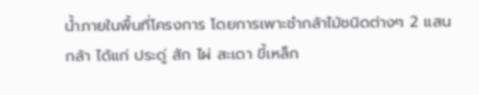น้ำภายในพื้นที่โครงการ โดยการเพาะชำกล้าไม้ชนิดต่างๆ 2 แสนกล้า ได้แก่ ประดู่ สัก ไผ่ สะเดา ขี้เหล็ก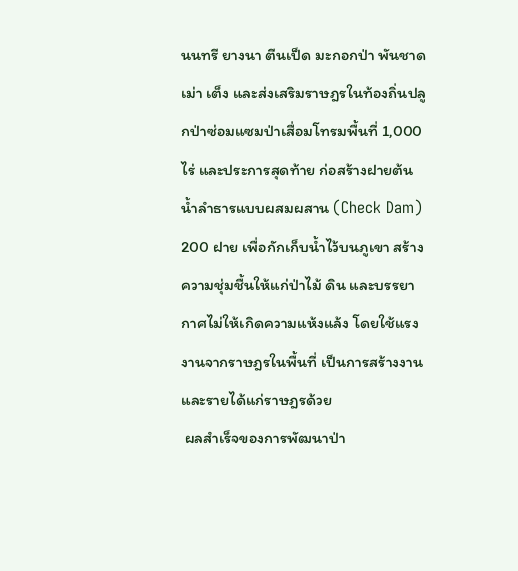นนทรี ยางนา ตีนเป็ด มะกอกป่า พันชาด เม่า เต็ง และส่งเสริมราษฎรในท้องถิ่นปลูกป่าซ่อมแซมป่าเสื่อมโทรมพื้นที่ 1,000 ไร่ และประการสุดท้าย ก่อสร้างฝายต้นน้ำลำธารแบบผสมผสาน (Check Dam) 200 ฝาย เพื่อกักเก็บน้ำไว้บนภูเขา สร้างความชุ่มชื้นให้แก่ป่าไม้ ดิน และบรรยากาศไม่ให้เกิดความแห้งแล้ง โดยใช้แรงงานจากราษฎรในพื้นที่ เป็นการสร้างงานและรายได้แก่ราษฎรด้วย
 ผลสำเร็จของการพัฒนาป่า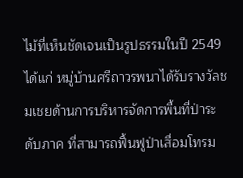ไม้ที่เห็นชัดเจนเป็นรูปธรรมในปี 2549 ได้แก่ หมู่บ้านศรีถาวรพนาได้รับรางวัลชมเชยด้านการบริหารจัดการพื้นที่ป่าระดับภาค ที่สามารถฟื้นฟูป่าเสื่อมโทรม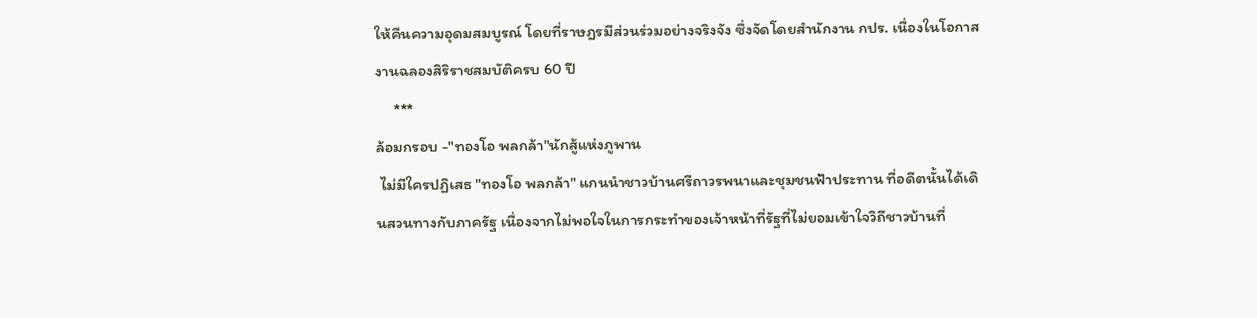ให้คืนความอุดมสมบูรณ์ โดยที่ราษฎรมีส่วนร่วมอย่างจริงจัง ซึ่งจัดโดยสำนักงาน กปร. เนื่องในโอกาสงานฉลองสิริราชสมบัติครบ 60 ปี
     ***
ล้อมกรอบ -"ทองโอ พลกล้า"นักสู้แห่งภูพาน
 ไม่มีใครปฏิเสธ "ทองโอ พลกล้า" แกนนำชาวบ้านศรีถาวรพนาและชุมชนฟ้าประทาน ที่อดีตนั้นได้เดินสวนทางกับภาครัฐ เนื่องจากไม่พอใจในการกระทำของเจ้าหน้าที่รัฐที่ไม่ยอมเข้าใจวิถีชาวบ้านที่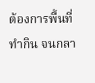ต้องการพื้นที่ทำกิน จนกลา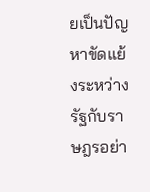ยเป็นปัญหาขัดแย้งระหว่างรัฐกับราษฎรอย่า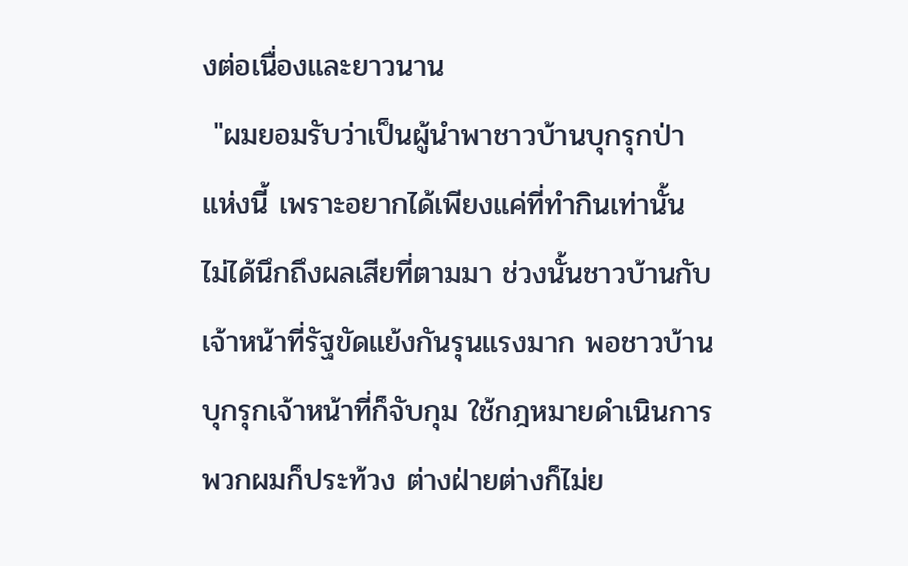งต่อเนื่องและยาวนาน
 "ผมยอมรับว่าเป็นผู้นำพาชาวบ้านบุกรุกป่าแห่งนี้ เพราะอยากได้เพียงแค่ที่ทำกินเท่านั้น ไม่ได้นึกถึงผลเสียที่ตามมา ช่วงนั้นชาวบ้านกับเจ้าหน้าที่รัฐขัดแย้งกันรุนแรงมาก พอชาวบ้านบุกรุกเจ้าหน้าที่ก็จับกุม ใช้กฎหมายดำเนินการ พวกผมก็ประท้วง ต่างฝ่ายต่างก็ไม่ย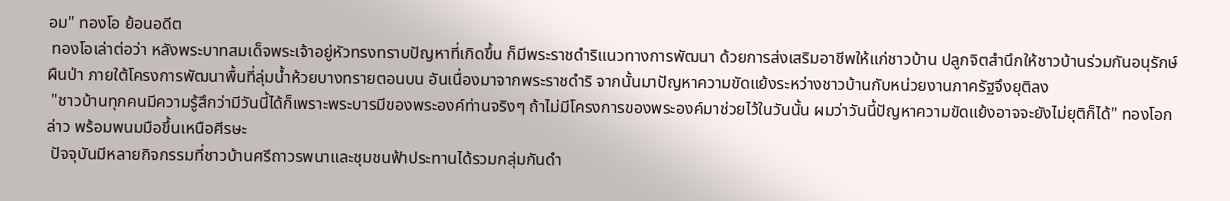อม" ทองโอ ย้อนอดีต
 ทองโอเล่าต่อว่า หลังพระบาทสมเด็จพระเจ้าอยู่หัวทรงทราบปัญหาที่เกิดขึ้น ก็มีพระราชดำริแนวทางการพัฒนา ด้วยการส่งเสริมอาชีพให้แก่ชาวบ้าน ปลูกจิตสำนึกให้ชาวบ้านร่วมกันอนุรักษ์ผืนป่า ภายใต้โครงการพัฒนาพื้นที่ลุ่มน้ำห้วยบางทรายตอนบน อันเนื่องมาจากพระราชดำริ จากนั้นมาปัญหาความขัดแย้งระหว่างชาวบ้านกับหน่วยงานภาครัฐจึงยุติลง
 "ชาวบ้านทุกคนมีความรู้สึกว่ามีวันนี้ได้ก็เพราะพระบารมีของพระองค์ท่านจริงๆ ถ้าไม่มีโครงการของพระองค์มาช่วยไว้ในวันนั้น ผมว่าวันนี้ปัญหาความขัดแย้งอาจจะยังไม่ยุติก็ได้" ทองโอกล่าว พร้อมพนมมือขึ้นเหนือศีรษะ
 ปัจจุบันมีหลายกิจกรรมที่ชาวบ้านศรีถาวรพนาและชุมชนฟ้าประทานได้รวมกลุ่มกันดำ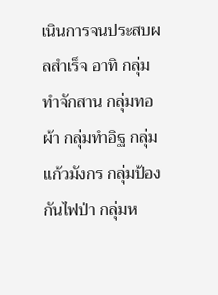เนินการจนประสบผลสำเร็จ อาทิ กลุ่มทำจักสาน กลุ่มทอผ้า กลุ่มทำอิฐ กลุ่มแก้วมังกร กลุ่มป้องกันไฟป่า กลุ่มห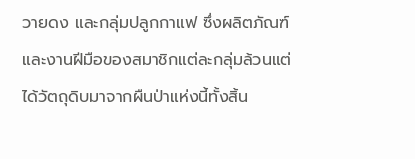วายดง และกลุ่มปลูกกาแฟ ซึ่งผลิตภัณฑ์และงานฝีมือของสมาชิกแต่ละกลุ่มล้วนแต่ได้วัตถุดิบมาจากผืนป่าแห่งนี้ทั้งสิ้น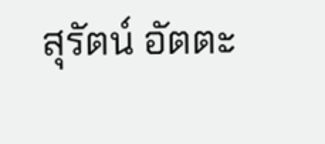สุรัตน์ อัตตะ